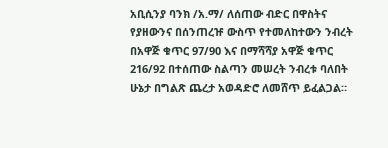አቢሲንያ ባንክ /አ.ማ/ ለሰጠው ብድር በዋስትና የያዘውንና በሰንጠረዡ ውስጥ የተመለከተውን ንብረት በአዋጅ ቁጥር 97/90 እና በማሻሻያ አዋጅ ቁጥር 216/92 በተሰጠው ስልጣን መሠረት ንብረቱ ባለበት ሁኔታ በግልጽ ጨረታ አወዳድሮ ለመሸጥ ይፈልጋል።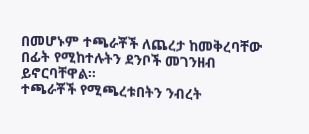በመሆኑም ተጫራቾች ለጨረታ ከመቅረባቸው በፊት የሚከተሉትን ደንቦች መገንዘብ ይኖርባቸዋል።
ተጫራቾች የሚጫረቱበትን ንብረት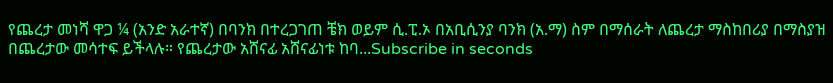የጨረታ መነሻ ዋጋ ¼ (አንድ አራተኛ) በባንክ በተረጋገጠ ቼክ ወይም ሲ.ፒ.ኦ በአቢሲንያ ባንክ (አ.ማ) ስም በማሰራት ለጨረታ ማስከበሪያ በማስያዝ በጨረታው መሳተፍ ይችላሉ። የጨረታው አሸናፊ አሸናፊነቱ ከባ...Subscribe in seconds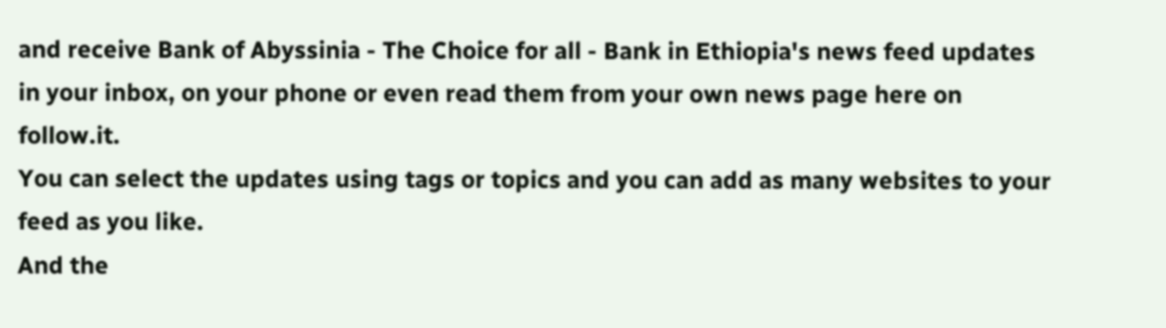and receive Bank of Abyssinia - The Choice for all - Bank in Ethiopia's news feed updates in your inbox, on your phone or even read them from your own news page here on follow.it.
You can select the updates using tags or topics and you can add as many websites to your feed as you like.
And the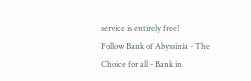service is entirely free!
Follow Bank of Abyssinia - The Choice for all - Bank in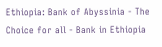Ethiopia: Bank of Abyssinia - The Choice for all - Bank in Ethiopia